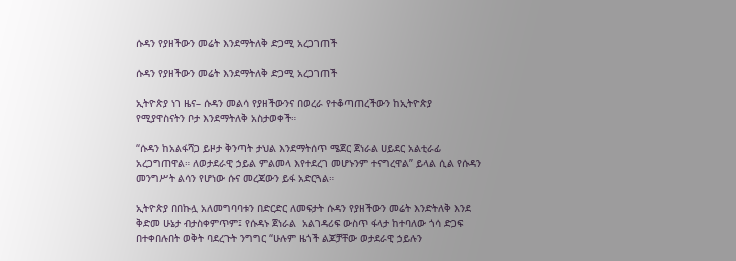ሱዳን የያዘችውን መሬት እንደማትለቅ ድጋሚ አረጋገጠች

ሱዳን የያዘችውን መሬት እንደማትለቅ ድጋሚ አረጋገጠች

ኢትዮጵያ ነገ ዜና– ሱዳን መልሳ የያዘችውንና በወረራ የተቆጣጠረችውን ከኢትዮጵያ የሚያዋስናትን ቦታ እንደማትለቅ አስታወቀች።

“ሱዳን ከአልፋሻጋ ይዞታ ቅንጣት ታህል እንደማትሰጥ ሜጀር ጀነራል ሀይደር አልቲራፊ አረጋግጠዋል። ለወታደራዊ ኃይል ምልመላ እየተደረገ መሆኑንም ተናግረዋል” ይላል ሲል የሱዳን መንግሥት ልሳን የሆነው ሱና መረጃውን ይፋ አድርጓል።

ኢትዮጵያ በበኩሏ አለመግባባቱን በድርድር ለመፍታት ሱዳን የያዘችውን መሬት እንድትለቅ እንደ ቅድመ ሁኔታ ብታስቀምጥም፤ የሱዳኑ ጀነራል  አልገዳሪፍ ውስጥ ፋላታ ከተባለው ጎሳ ድጋፍ በተቀበሉበት ወቅት ባደረጉት ንግግር “ሁሉም ዜጎች ልጆቻቸው ወታደራዊ ኃይሉን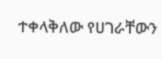ተቀላቅለው የሀገራቸውን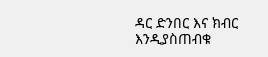ዳር ድንበር እና ክብር እንዲያስጠብቁ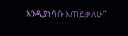እንዲያነሳሱ እጠይቃለሁ”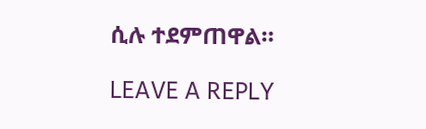ሲሉ ተደምጠዋል።

LEAVE A REPLY